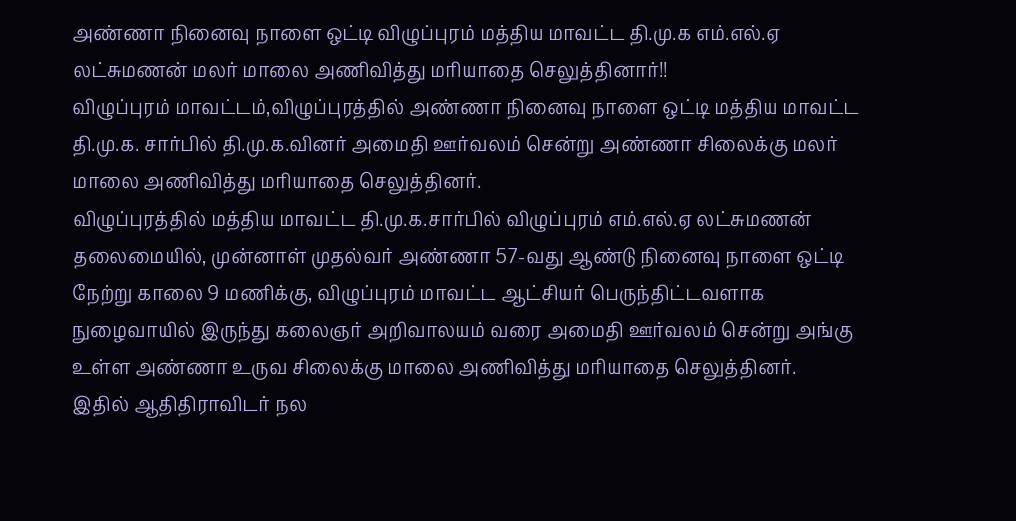அண்ணா நினைவு நாளை ஒட்டி விழுப்புரம் மத்திய மாவட்ட தி.மு.க எம்.எல்.ஏ லட்சுமணன் மலர் மாலை அணிவித்து மரியாதை செலுத்தினார்!!
விழுப்புரம் மாவட்டம்,விழுப்புரத்தில் அண்ணா நினைவு நாளை ஒட்டி மத்திய மாவட்ட தி.மு.க. சார்பில் தி.மு.க.வினர் அமைதி ஊர்வலம் சென்று அண்ணா சிலைக்கு மலர் மாலை அணிவித்து மரியாதை செலுத்தினர்.
விழுப்புரத்தில் மத்திய மாவட்ட தி.மு.க.சார்பில் விழுப்புரம் எம்.எல்.ஏ லட்சுமணன் தலைமையில், முன்னாள் முதல்வர் அண்ணா 57-வது ஆண்டு நினைவு நாளை ஒட்டி நேற்று காலை 9 மணிக்கு, விழுப்புரம் மாவட்ட ஆட்சியர் பெருந்திட்டவளாக நுழைவாயில் இருந்து கலைஞர் அறிவாலயம் வரை அமைதி ஊர்வலம் சென்று அங்கு உள்ள அண்ணா உருவ சிலைக்கு மாலை அணிவித்து மரியாதை செலுத்தினர்.
இதில் ஆதிதிராவிடர் நல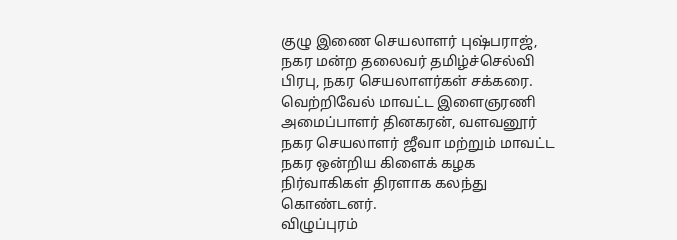குழு இணை செயலாளர் புஷ்பராஜ், நகர மன்ற தலைவர் தமிழ்ச்செல்வி பிரபு, நகர செயலாளர்கள் சக்கரை. வெற்றிவேல் மாவட்ட இளைஞரணி அமைப்பாளர் தினகரன், வளவனூர் நகர செயலாளர் ஜீவா மற்றும் மாவட்ட நகர ஒன்றிய கிளைக் கழக நிர்வாகிகள் திரளாக கலந்து கொண்டனர்.
விழுப்புரம்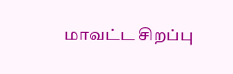மாவட்ட சிறப்பு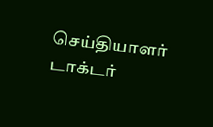செய்தியாளர் டாக்டர்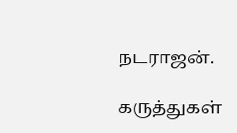நடராஜன்.

கருத்துகள்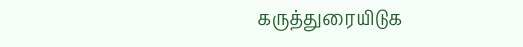கருத்துரையிடுக